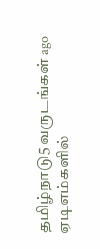தமிழ்நாடு5 வருடங்கள் ago
ஏடிஎம்களில்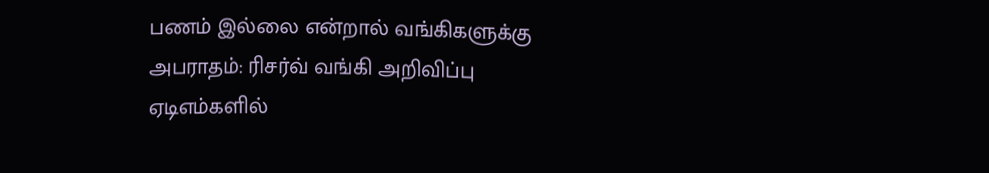பணம் இல்லை என்றால் வங்கிகளுக்கு அபராதம்: ரிசர்வ் வங்கி அறிவிப்பு
ஏடிஎம்களில்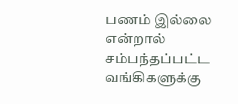பணம் இல்லை என்றால் சம்பந்தப்பட்ட வங்கிகளுக்கு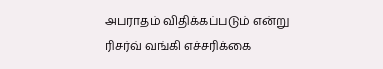அபராதம் விதிக்கப்படும் என்று ரிசர்வ் வங்கி எச்சரிக்கை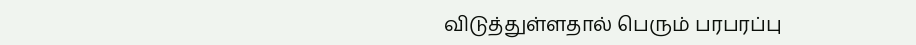விடுத்துள்ளதால் பெரும் பரபரப்பு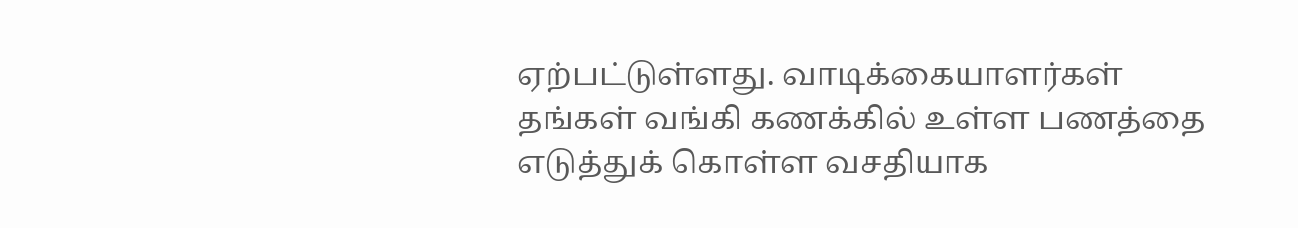ஏற்பட்டுள்ளது. வாடிக்கையாளர்கள் தங்கள் வங்கி கணக்கில் உள்ள பணத்தை எடுத்துக் கொள்ள வசதியாக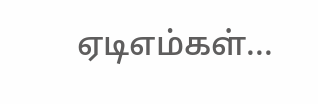ஏடிஎம்கள்...